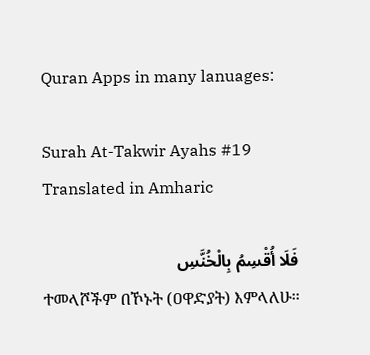Quran Apps in many lanuages:

Surah At-Takwir Ayahs #19 Translated in Amharic

فَلَا أُقْسِمُ بِالْخُنَّسِ
ተመላሾችም በኾኑት (ዐዋድያት) እምላለሁ፡፡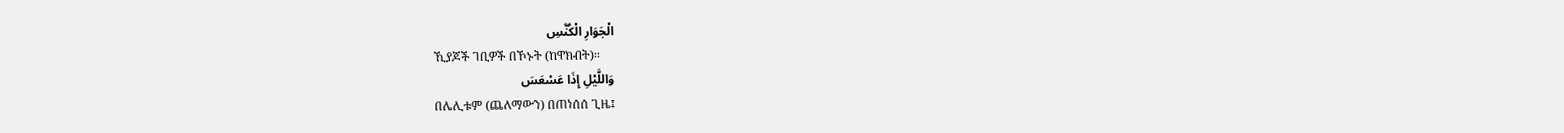الْجَوَارِ الْكُنَّسِ
ኺያጆች ገቢዎች በኾኑት (ከዋክብት)፡፡
وَاللَّيْلِ إِذَا عَسْعَسَ
በሌሊቱም (ጨለማውን) በጠነሰሰ ጊዜ፤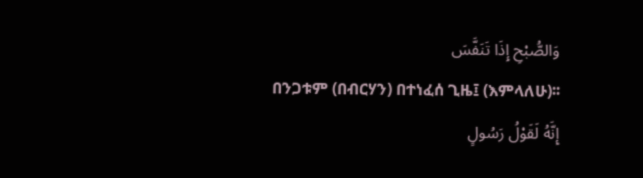وَالصُّبْحِ إِذَا تَنَفَّسَ
በንጋቱም (በብርሃን) በተነፈሰ ጊዜ፤ (እምላለሁ)፡፡
إِنَّهُ لَقَوْلُ رَسُولٍ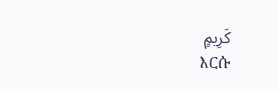كَرِيمٍ
እርሱ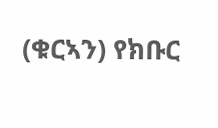(ቁርኣን) የክቡር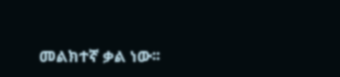መልክተኛ ቃል ነው፡፡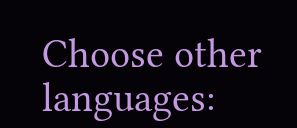Choose other languages: